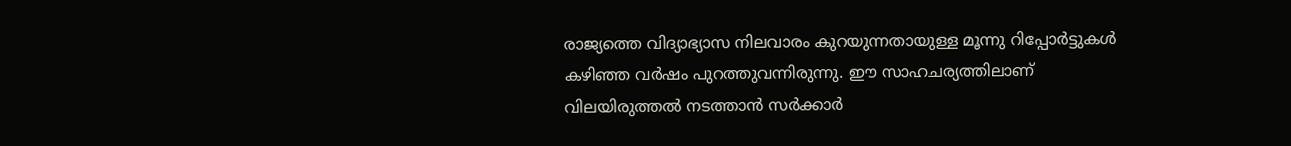രാജ്യത്തെ വിദ്യാഭ്യാസ നിലവാരം കുറയുന്നതായുള്ള മൂന്നു റിപ്പോർട്ടുകൾ കഴിഞ്ഞ വർഷം പുറത്തുവന്നിരുന്നു. ഈ സാഹചര്യത്തിലാണ് വിലയിരുത്തൽ നടത്താൻ സർക്കാർ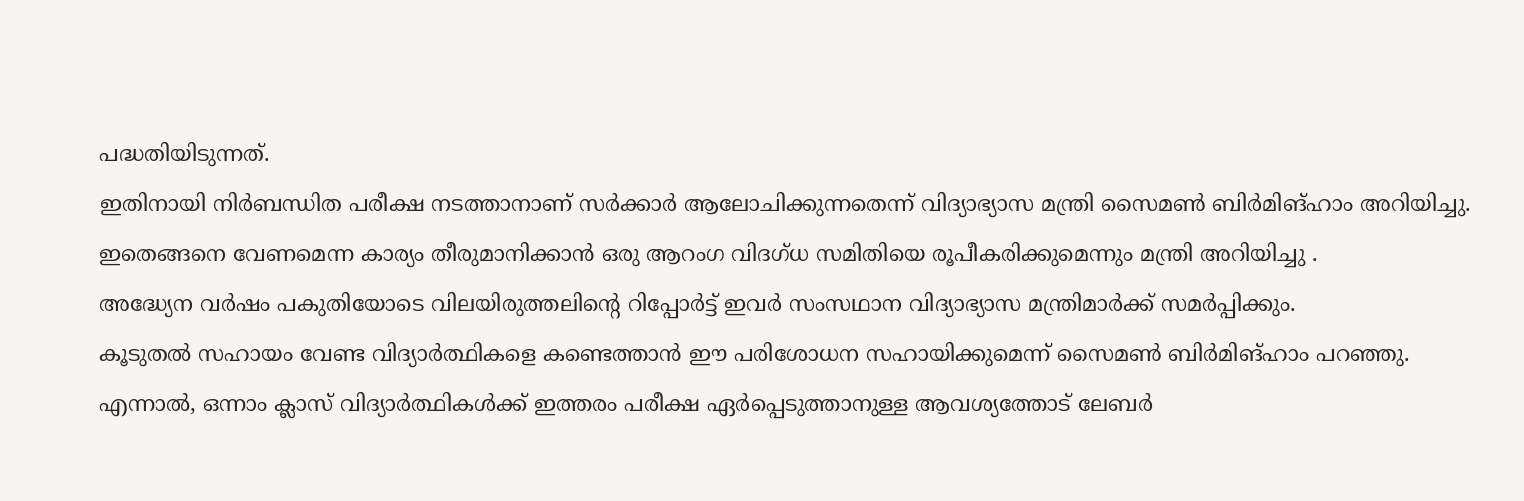പദ്ധതിയിടുന്നത്.
ഇതിനായി നിർബന്ധിത പരീക്ഷ നടത്താനാണ് സർക്കാർ ആലോചിക്കുന്നതെന്ന് വിദ്യാഭ്യാസ മന്ത്രി സൈമൺ ബിർമിങ്ഹാം അറിയിച്ചു.
ഇതെങ്ങനെ വേണമെന്ന കാര്യം തീരുമാനിക്കാൻ ഒരു ആറംഗ വിദഗ്ധ സമിതിയെ രൂപീകരിക്കുമെന്നും മന്ത്രി അറിയിച്ചു .
അദ്ധ്യേന വർഷം പകുതിയോടെ വിലയിരുത്തലിന്റെ റിപ്പോർട്ട് ഇവർ സംസഥാന വിദ്യാഭ്യാസ മന്ത്രിമാർക്ക് സമർപ്പിക്കും.
കൂടുതൽ സഹായം വേണ്ട വിദ്യാർത്ഥികളെ കണ്ടെത്താൻ ഈ പരിശോധന സഹായിക്കുമെന്ന് സൈമൺ ബിർമിങ്ഹാം പറഞ്ഞു.
എന്നാൽ, ഒന്നാം ക്ലാസ് വിദ്യാർത്ഥികൾക്ക് ഇത്തരം പരീക്ഷ ഏർപ്പെടുത്താനുള്ള ആവശ്യത്തോട് ലേബർ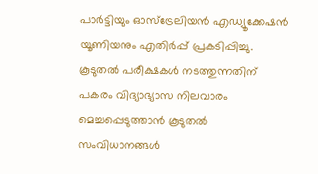പാർട്ടിയും ഓസ്ട്രേലിയൻ എഡ്യൂക്കേഷൻ യൂണിയനും എതിർപ്പ് പ്രകടിപ്പിച്ചു.
കൂടുതൽ പരീക്ഷകൾ നടത്തുന്നതിന് പകരം വിദ്യാഭ്യാസ നിലവാരം മെച്ചപ്പെടുത്താൻ കൂടുതൽ സംവിധാനങ്ങൾ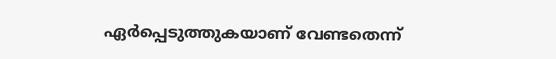ഏർപ്പെടുത്തുകയാണ് വേണ്ടതെന്ന്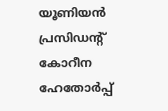യൂണിയൻ പ്രസിഡന്റ് കോറീന ഹേതോർപ്പ്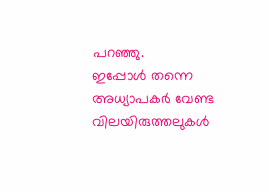പറഞ്ഞു.
ഇപ്പോൾ തന്നെ അധ്യാപകർ വേണ്ട വിലയിരുത്തലുകൾ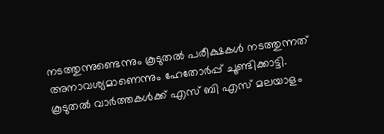നടത്തുന്നുണ്ടെന്നും കൂടുതൽ പരീക്ഷകൾ നടത്തുന്നത് അനാവശ്യമാണെന്നും ഹേതോർപ്പ് ചൂണ്ടിക്കാട്ടി.
കൂടുതൽ വാർത്തകൾക്ക് എസ് ബി എസ് മലയാളം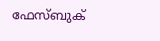ഫേസ്ബുക്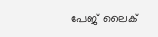പേജ് ലൈക്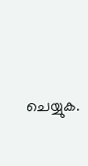ചെയ്യുക.